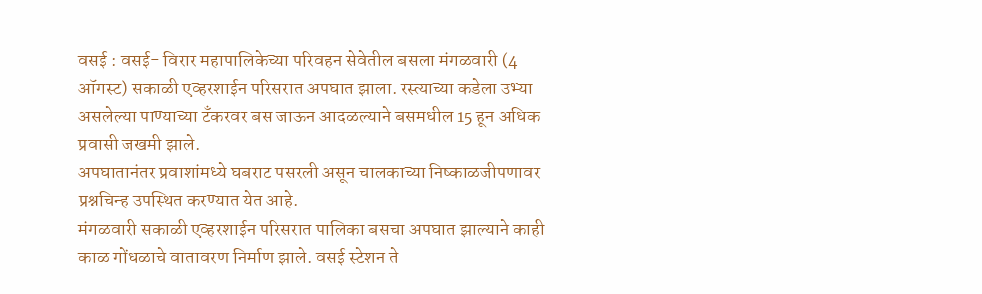वसई : वसई- विरार महापालिकेच्या परिवहन सेवेतील बसला मंगळवारी (4 ऑगस्ट) सकाळी एव्हरशाईन परिसरात अपघात झाला. रस्त्याच्या कडेला उभ्या असलेल्या पाण्याच्या टँकरवर बस जाऊन आदळल्याने बसमधील 15 हून अधिक प्रवासी जखमी झाले.
अपघातानंतर प्रवाशांमध्ये घबराट पसरली असून चालकाच्या निष्काळजीपणावर प्रश्नचिन्ह उपस्थित करण्यात येत आहे.
मंगळवारी सकाळी एव्हरशाईन परिसरात पालिका बसचा अपघात झाल्याने काही काळ गोंधळाचे वातावरण निर्माण झाले. वसई स्टेशन ते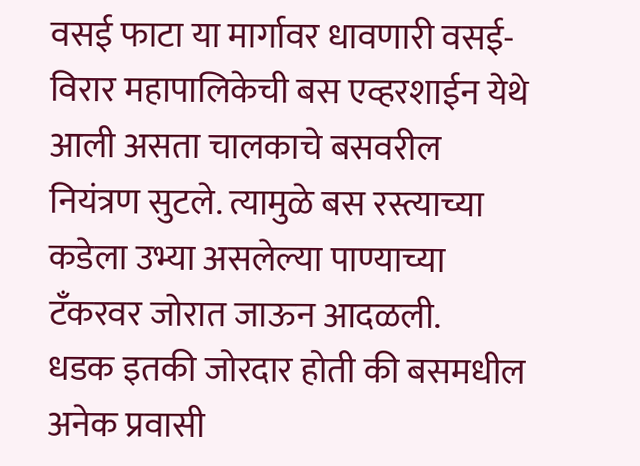वसई फाटा या मार्गावर धावणारी वसई-विरार महापालिकेची बस एव्हरशाईन येथे आली असता चालकाचे बसवरील नियंत्रण सुटले. त्यामुळे बस रस्त्याच्या कडेला उभ्या असलेल्या पाण्याच्या टँकरवर जोरात जाऊन आदळली.
धडक इतकी जोरदार होती की बसमधील अनेक प्रवासी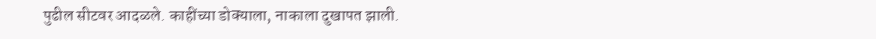पुढील सीटवर आदळले. काहींच्या डोक्याला, नाकाला दुखापत झाली.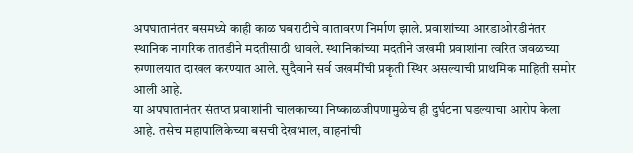अपघातानंतर बसमध्ये काही काळ घबराटीचे वातावरण निर्माण झाले. प्रवाशांच्या आरडाओरडीनंतर स्थानिक नागरिक तातडीने मदतीसाठी धावले. स्थानिकांच्या मदतीने जखमी प्रवाशांना त्वरित जवळच्या रुग्णालयात दाखल करण्यात आले. सुदैवाने सर्व जखमींची प्रकृती स्थिर असल्याची प्राथमिक माहिती समोर आली आहे.
या अपघातानंतर संतप्त प्रवाशांनी चालकाच्या निष्काळजीपणामुळेच ही दुर्घटना घडल्याचा आरोप केला आहे. तसेच महापालिकेच्या बसची देखभाल, वाहनांची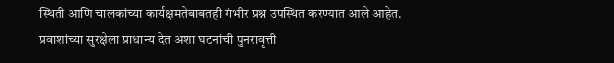स्थिती आणि चालकांच्या कार्यक्षमतेबाबतही गंभीर प्रश्न उपस्थित करण्यात आले आहेत. प्रवाशांच्या सुरक्षेला प्राधान्य देत अशा घटनांची पुनरावृत्ती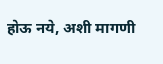होऊ नये, अशी मागणी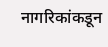नागरिकांकडून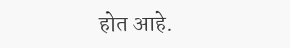होत आहे.